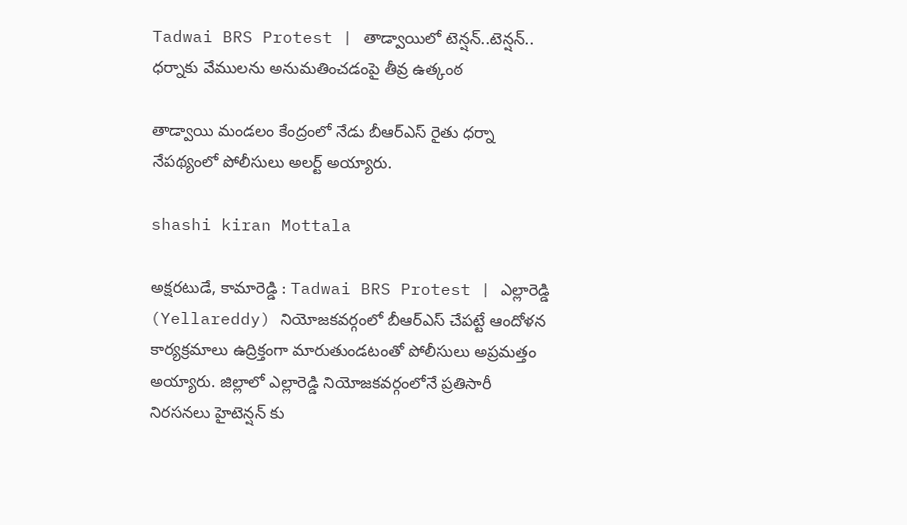Tadwai BRS Protest | తాడ్వాయిలో టెన్షన్..టెన్షన్.. ధర్నాకు వేములను అనుమతించడంపై తీవ్ర ఉత్కంఠ

తాడ్వాయి మండలం కేంద్రంలో నేడు బీఆర్ఎస్ రైతు ధర్నా నేపథ్యంలో పోలీసులు అలర్ట్ అయ్యారు.

shashi kiran Mottala

అక్షరటుడే, కామారెడ్డి : Tadwai BRS Protest | ఎల్లారెడ్డి (Yellareddy) నియోజకవర్గంలో బీఆర్ఎస్ చేపట్టే ఆందోళన కార్యక్రమాలు ఉద్రిక్తంగా మారుతుండటంతో పోలీసులు అప్రమత్తం అయ్యారు. జిల్లాలో ఎల్లారెడ్డి నియోజకవర్గంలోనే ప్రతిసారీ నిరసనలు హైటెన్షన్ కు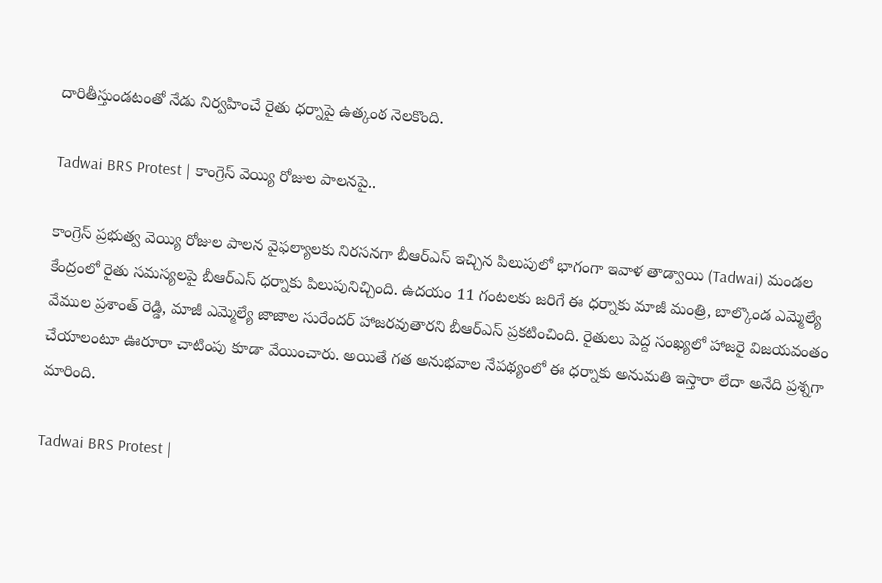దారితీస్తుండటంతో నేడు నిర్వహించే రైతు ధర్నాపై ఉత్కంఠ నెలకొంది.

Tadwai BRS Protest | కాంగ్రెస్ వెయ్యి రోజుల పాలనపై..

కాంగ్రెస్ ప్రభుత్వ వెయ్యి రోజుల పాలన వైఫల్యాలకు నిరసనగా బీఆర్ఎస్ ఇచ్చిన పిలుపులో భాగంగా ఇవాళ తాడ్వాయి (Tadwai) మండల కేంద్రంలో రైతు సమస్యలపై బీఆర్ఎస్ ధర్నాకు పిలుపునిచ్చింది. ఉదయం 11 గంటలకు జరిగే ఈ ధర్నాకు మాజీ మంత్రి, బాల్కొండ ఎమ్మెల్యే వేముల ప్రశాంత్ రెడ్డి, మాజీ ఎమ్మెల్యే జాజాల సురేందర్ హాజరవుతారని బీఆర్ఎస్ ప్రకటించింది. రైతులు పెద్ద సంఖ్యలో హాజరై విజయవంతం చేయాలంటూ ఊరూరా చాటింపు కూడా వేయించారు. అయితే గత అనుభవాల నేపథ్యంలో ఈ ధర్నాకు అనుమతి ఇస్తారా లేదా అనేది ప్రశ్నగా మారింది.

Tadwai BRS Protest |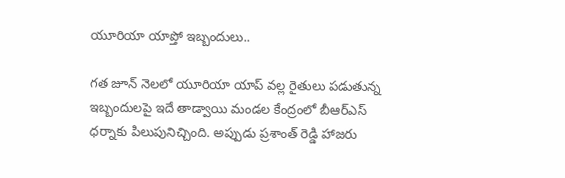యూరియా యాప్తో ఇబ్బందులు..

గత జూన్ నెలలో యూరియా యాప్ వల్ల రైతులు పడుతున్న ఇబ్బందులపై ఇదే తాడ్వాయి మండల కేంద్రంలో బీఆర్ఎస్ ధర్నాకు పిలుపునిచ్చింది. అప్పుడు ప్రశాంత్ రెడ్డి హాజరు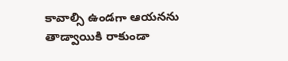కావాల్సి ఉండగా ఆయనను తాడ్వాయికి రాకుండా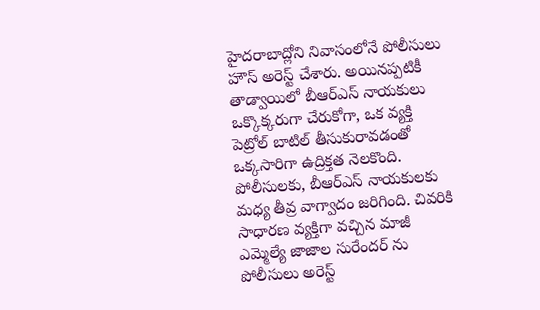హైదరాబాద్లోని నివాసంలోనే పోలీసులు హౌస్ అరెస్ట్ చేశారు. అయినప్పటికీ తాడ్వాయిలో బీఆర్ఎస్ నాయకులు ఒక్కొక్కరుగా చేరుకోగా, ఒక వ్యక్తి పెట్రోల్ బాటిల్ తీసుకురావడంతో ఒక్కసారిగా ఉద్రిక్తత నెలకొంది. పోలీసులకు, బీఆర్ఎస్ నాయకులకు మధ్య తీవ్ర వాగ్వాదం జరిగింది. చివరికి సాధారణ వ్యక్తిగా వచ్చిన మాజీ ఎమ్మెల్యే జాజాల సురేందర్ ను పోలీసులు అరెస్ట్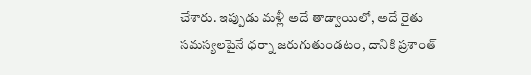చేశారు. ఇప్పుడు మళ్లీ అదే తాడ్వాయిలో, అదే రైతు సమస్యలపైనే ధర్నా జరుగుతుండటం, దానికి ప్రశాంత్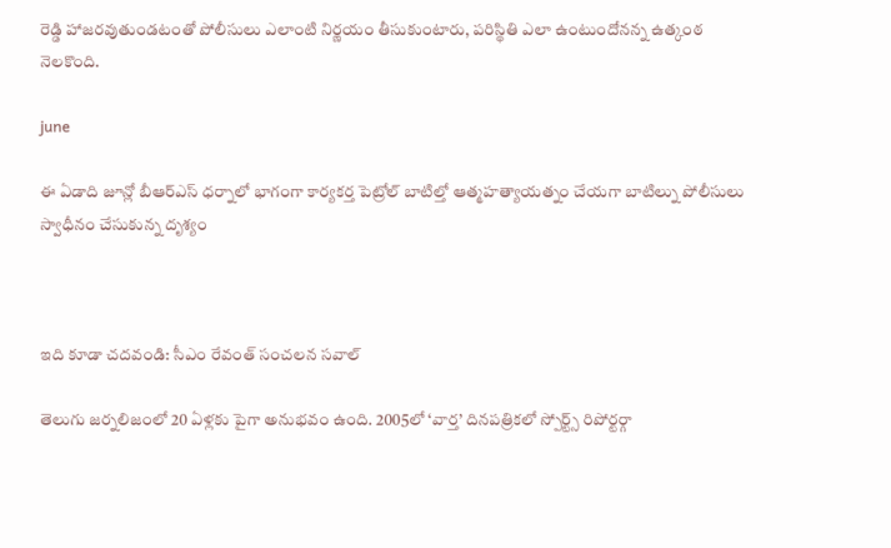రెడ్డి హాజరవుతుండటంతో పోలీసులు ఎలాంటి నిర్ణయం తీసుకుంటారు, పరిస్థితి ఎలా ఉంటుందోనన్న ఉత్కంఠ నెలకొంది.

june

ఈ ఏడాది జూన్లో బీఆర్ఎస్ ధర్నాలో భాగంగా కార్యకర్త పెట్రోల్ బాటిల్తో ఆత్మహత్యాయత్నం చేయగా బాటిల్ను పోలీసులు స్వాధీనం చేసుకున్న దృశ్యం



ఇది కూడా చదవండి: సీఎం రేవంత్ సంచలన సవాల్

తెలుగు జర్నలిజంలో 20 ఏళ్లకు పైగా అనుభవం ఉంది. 2005లో ‘వార్త’ దినపత్రికలో స్పోర్ట్స్ రిపోర్టర్గా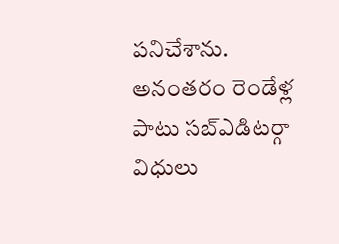పనిచేశాను. అనంతరం రెండేళ్ల పాటు సబ్ఎడిటర్గా విధులు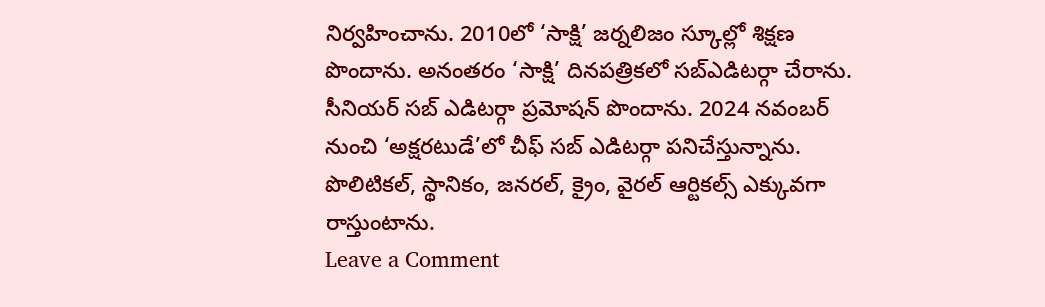నిర్వహించాను. 2010లో ‘సాక్షి’ జర్నలిజం స్కూల్లో శిక్షణ పొందాను. అనంతరం ‘సాక్షి’ దినపత్రికలో సబ్ఎడిటర్గా చేరాను. సీనియర్ సబ్ ఎడిటర్గా ప్రమోషన్ పొందాను. 2024 నవంబర్ నుంచి ‘అక్షరటుడే’లో చీఫ్ సబ్ ఎడిటర్గా పనిచేస్తున్నాను. పొలిటికల్, స్థానికం, జనరల్, క్రైం, వైరల్ ఆర్టికల్స్ ఎక్కువగా రాస్తుంటాను.
Leave a Comment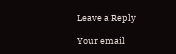Leave a Reply

Your email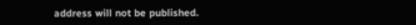address will not be published.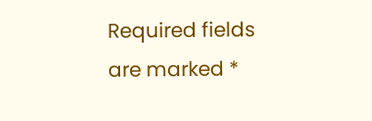Required fields are marked *